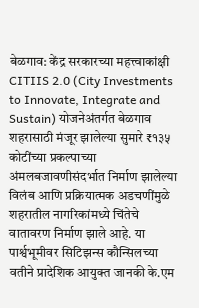बेळगाव: केंद्र सरकारच्या महत्त्वाकांक्षी CITIIS 2.0 (City Investments to Innovate, Integrate and Sustain) योजनेअंतर्गत बेळगाव शहरासाठी मंजूर झालेल्या सुमारे ₹१३५ कोटींच्या प्रकल्पाच्या अंमलबजावणीसंदर्भात निर्माण झालेल्या विलंब आणि प्रक्रियात्मक अडचणींमुळे शहरातील नागरिकांमध्ये चिंतेचे वातावरण निर्माण झाले आहे. या पार्श्वभूमीवर सिटिझन्स कौन्सिलच्या वतीने प्रादेशिक आयुक्त जानकी के.एम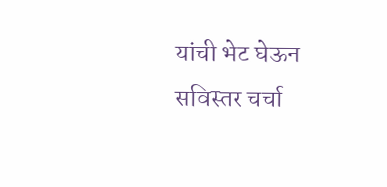यांची भेट घेऊन सविस्तर चर्चा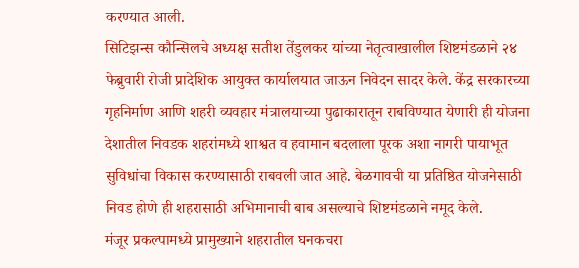करण्यात आली.
सिटिझन्स कौन्सिलचे अध्यक्ष सतीश तेंडुलकर यांच्या नेतृत्वाखालील शिष्टमंडळाने २४ फेब्रुवारी रोजी प्रादेशिक आयुक्त कार्यालयात जाऊन निवेदन सादर केले. केंद्र सरकारच्या गृहनिर्माण आणि शहरी व्यवहार मंत्रालयाच्या पुढाकारातून राबविण्यात येणारी ही योजना देशातील निवडक शहरांमध्ये शाश्वत व हवामान बदलाला पूरक अशा नागरी पायाभूत सुविधांचा विकास करण्यासाठी राबवली जात आहे. बेळगावची या प्रतिष्ठित योजनेसाठी निवड होणे ही शहरासाठी अभिमानाची बाब असल्याचे शिष्टमंडळाने नमूद केले.
मंजूर प्रकल्पामध्ये प्रामुख्याने शहरातील घनकचरा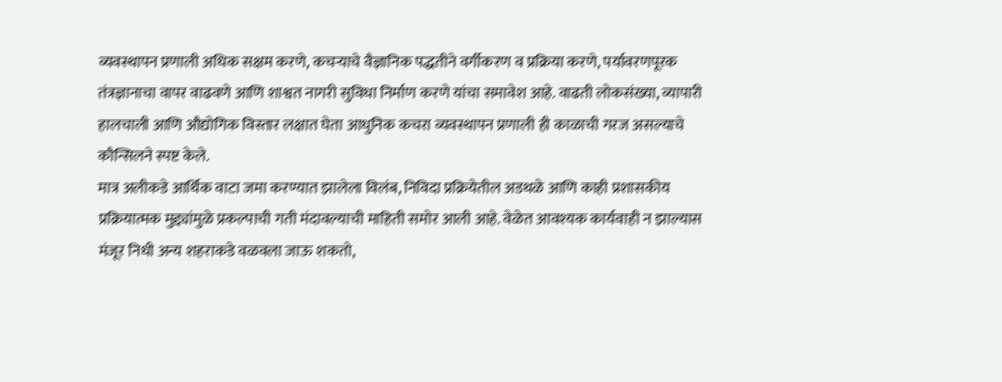व्यवस्थापन प्रणाली अधिक सक्षम करणे, कचऱ्याचे वैज्ञानिक पद्धतीने वर्गीकरण व प्रक्रिया करणे, पर्यावरणपूरक तंत्रज्ञानाचा वापर वाढवणे आणि शाश्वत नागरी सुविधा निर्माण करणे यांचा समावेश आहे. वाढती लोकसंख्या, व्यापारी हालचाली आणि औद्योगिक विस्तार लक्षात घेता आधुनिक कचरा व्यवस्थापन प्रणाली ही काळाची गरज असल्याचे कौन्सिलने स्पष्ट केले.
मात्र अलीकडे आर्थिक वाटा जमा करण्यात झालेला विलंब, निविदा प्रक्रियेतील अडथळे आणि काही प्रशासकीय प्रक्रियात्मक मुद्द्यांमुळे प्रकल्पाची गती मंदावल्याची माहिती समोर आली आहे. वेळेत आवश्यक कार्यवाही न झाल्यास मंजूर निधी अन्य शहराकडे वळवला जाऊ शकतो,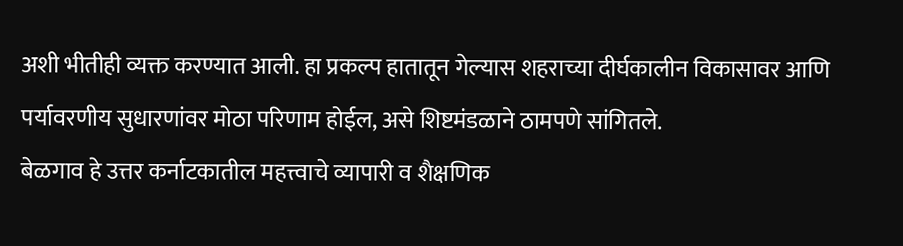अशी भीतीही व्यक्त करण्यात आली. हा प्रकल्प हातातून गेल्यास शहराच्या दीर्घकालीन विकासावर आणि पर्यावरणीय सुधारणांवर मोठा परिणाम होईल, असे शिष्टमंडळाने ठामपणे सांगितले.
बेळगाव हे उत्तर कर्नाटकातील महत्त्वाचे व्यापारी व शैक्षणिक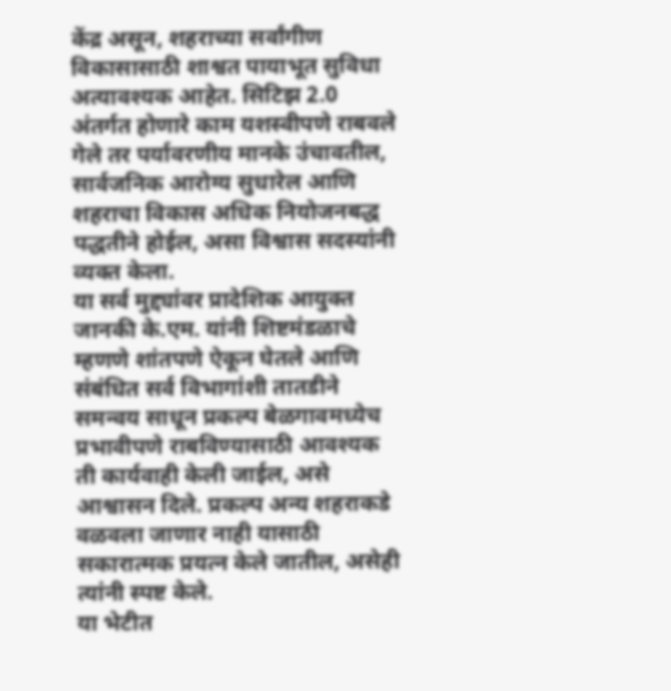केंद्र असून, शहराच्या सर्वांगीण विकासासाठी शाश्वत पायाभूत सुविधा अत्यावश्यक आहेत. सिटिझ 2.0 अंतर्गत होणारे काम यशस्वीपणे राबवले गेले तर पर्यावरणीय मानके उंचावतील, सार्वजनिक आरोग्य सुधारेल आणि शहराचा विकास अधिक नियोजनबद्ध पद्धतीने होईल, असा विश्वास सदस्यांनी व्यक्त केला.
या सर्व मुद्द्यांवर प्रादेशिक आयुक्त जानकी के.एम. यांनी शिष्टमंडळाचे म्हणणे शांतपणे ऐकून घेतले आणि संबंधित सर्व विभागांशी तातडीने समन्वय साधून प्रकल्प बेळगावमध्येच प्रभावीपणे राबविण्यासाठी आवश्यक ती कार्यवाही केली जाईल, असे आश्वासन दिले. प्रकल्प अन्य शहराकडे वळवला जाणार नाही यासाठी सकारात्मक प्रयत्न केले जातील, असेही त्यांनी स्पष्ट केले.
या भेटीत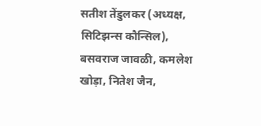सतीश तेंडुलकर (अध्यक्ष, सिटिझन्स कौन्सिल), बसवराज जावळी, कमलेश खोड़ा, नितेश जैन,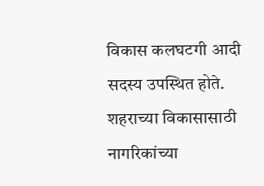विकास कलघटगी आदी सदस्य उपस्थित होते. शहराच्या विकासासाठी नागरिकांच्या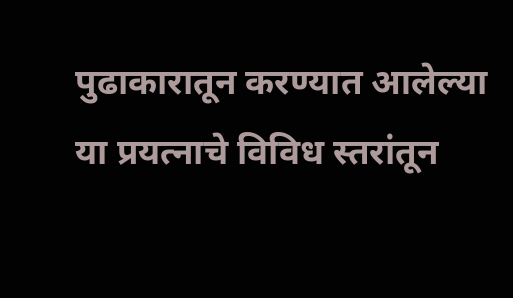पुढाकारातून करण्यात आलेल्या या प्रयत्नाचे विविध स्तरांतून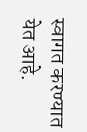स्वागत करण्यात येत आहे.